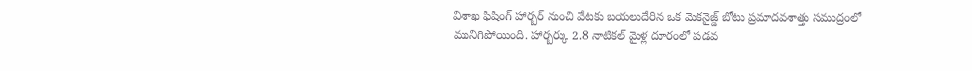విశాఖ ఫిషింగ్ హార్బర్ నుంచి వేటకు బయలుదేరిన ఒక మెకనైజ్డ్ బోటు ప్రమాదవశాత్తు సముద్రంలో మునిగిపోయింది. హార్బర్కు 2.8 నాటికల్ మైళ్ల దూరంలో పడవ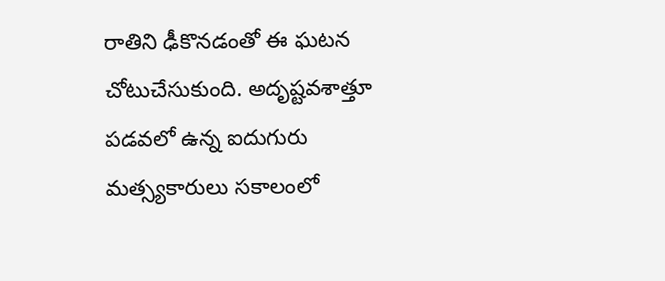రాతిని ఢీకొనడంతో ఈ ఘటన చోటుచేసుకుంది. అదృష్టవశాత్తూ పడవలో ఉన్న ఐదుగురు మత్స్యకారులు సకాలంలో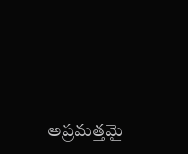అప్రమత్తమై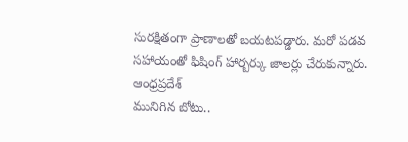సురక్షితంగా ప్రాణాలతో బయటపడ్డారు. మరో పడవ సహాయంతో ఫిషింగ్ హార్బర్కు జాలర్లు చేరుకున్నారు.
ఆంధ్రప్రదేశ్
మునిగిన బోటు..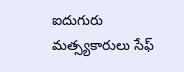ఐదుగురు మత్స్యకారులు సేఫ్